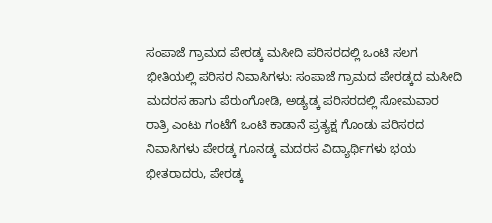ಸಂಪಾಜೆ ಗ್ರಾಮದ ಪೇರಡ್ಕ ಮಸೀದಿ ಪರಿಸರದಲ್ಲಿ ಒಂಟಿ ಸಲಗ ಭೀತಿಯಲ್ಲಿ ಪರಿಸರ ನಿವಾಸಿಗಳು: ಸಂಪಾಜೆ ಗ್ರಾಮದ ಪೇರಡ್ಕದ ಮಸೀದಿ ಮದರಸ ಹಾಗು ಪೆರುಂಗೋಡಿ, ಅಡ್ಯಡ್ಕ ಪರಿಸರದಲ್ಲಿ ಸೋಮವಾರ ರಾತ್ರಿ ಎಂಟು ಗಂಟೆಗೆ ಒಂಟಿ ಕಾಡಾನೆ ಪ್ರತ್ಯಕ್ಷ ಗೊಂಡು ಪರಿಸರದ ನಿವಾಸಿಗಳು ಪೇರಡ್ಕ ಗೂನಡ್ಕ ಮದರಸ ವಿದ್ಯಾರ್ಥಿಗಳು ಭಯ ಭೀತರಾದರು, ಪೇರಡ್ಕ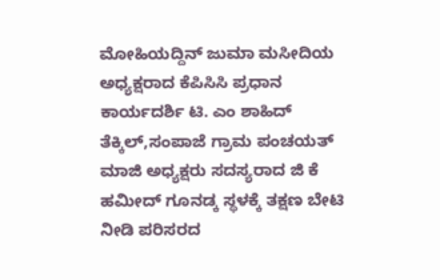ಮೋಹಿಯದ್ದಿನ್ ಜುಮಾ ಮಸೀದಿಯ ಅಧ್ಯಕ್ಷರಾದ ಕೆಪಿಸಿಸಿ ಪ್ರಧಾನ ಕಾರ್ಯದರ್ಶಿ ಟಿ. ಎಂ ಶಾಹಿದ್ ತೆಕ್ಕಿಲ್,ಸಂಪಾಜೆ ಗ್ರಾಮ ಪಂಚಯತ್ ಮಾಜಿ ಅಧ್ಯಕ್ಷರು ಸದಸ್ಯರಾದ ಜಿ ಕೆ ಹಮೀದ್ ಗೂನಡ್ಕ ಸ್ಥಳಕ್ಕೆ ತಕ್ಷಣ ಬೇಟಿ ನೀಡಿ ಪರಿಸರದ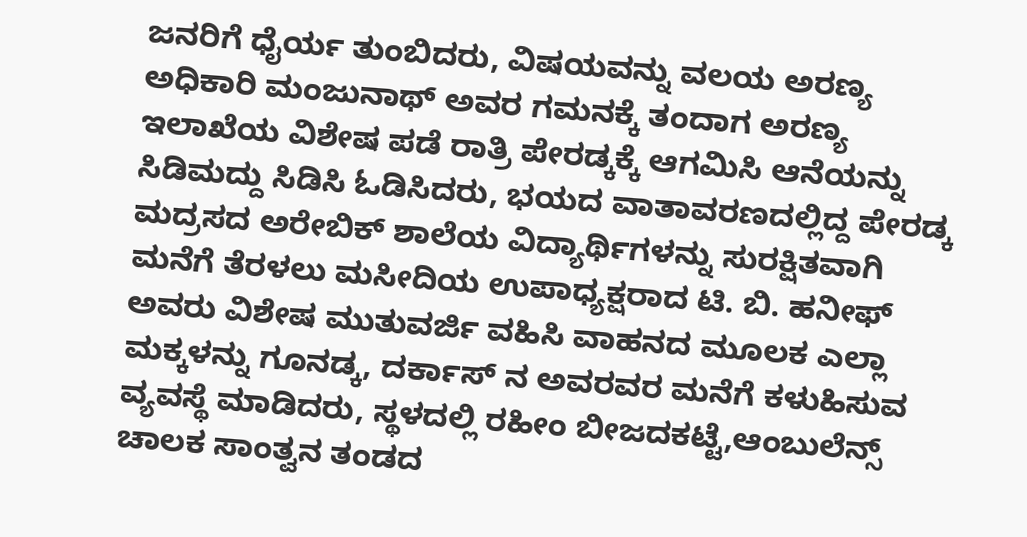ಜನರಿಗೆ ಧೈರ್ಯ ತುಂಬಿದರು, ವಿಷಯವನ್ನು ವಲಯ ಅರಣ್ಯ ಅಧಿಕಾರಿ ಮಂಜುನಾಥ್ ಅವರ ಗಮನಕ್ಕೆ ತಂದಾಗ ಅರಣ್ಯ ಇಲಾಖೆಯ ವಿಶೇಷ ಪಡೆ ರಾತ್ರಿ ಪೇರಡ್ಕಕ್ಕೆ ಆಗಮಿಸಿ ಆನೆಯನ್ನು ಸಿಡಿಮದ್ದು ಸಿಡಿಸಿ ಓಡಿಸಿದರು, ಭಯದ ವಾತಾವರಣದಲ್ಲಿದ್ದ ಪೇರಡ್ಕ ಮದ್ರಸದ ಅರೇಬಿಕ್ ಶಾಲೆಯ ವಿದ್ಯಾರ್ಥಿಗಳನ್ನು ಸುರಕ್ಷಿತವಾಗಿ ಮನೆಗೆ ತೆರಳಲು ಮಸೀದಿಯ ಉಪಾಧ್ಯಕ್ಷರಾದ ಟಿ. ಬಿ. ಹನೀಫ್ ಅವರು ವಿಶೇಷ ಮುತುವರ್ಜಿ ವಹಿಸಿ ವಾಹನದ ಮೂಲಕ ಎಲ್ಲಾ ಮಕ್ಕಳನ್ನು ಗೂನಡ್ಕ, ದರ್ಕಾಸ್ ನ ಅವರವರ ಮನೆಗೆ ಕಳುಹಿಸುವ ವ್ಯವಸ್ಥೆ ಮಾಡಿದರು, ಸ್ಥಳದಲ್ಲಿ ರಹೀಂ ಬೀಜದಕಟ್ಟೆ,ಆಂಬುಲೆನ್ಸ್ ಚಾಲಕ ಸಾಂತ್ವನ ತಂಡದ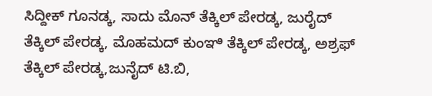ಸಿದ್ದೀಕ್ ಗೂನಡ್ಕ, ಸಾದು ಮೊನ್ ತೆಕ್ಕಿಲ್ ಪೇರಡ್ಕ, ಜುರೈದ್ ತೆಕ್ಕಿಲ್ ಪೇರಡ್ಕ, ಮೊಹಮದ್ ಕುಂಞಿ ತೆಕ್ಕಿಲ್ ಪೇರಡ್ಕ, ಅಶ್ರಫ್ ತೆಕ್ಕಿಲ್ ಪೇರಡ್ಕ,ಜುನೈದ್ ಟಿ.ಬಿ,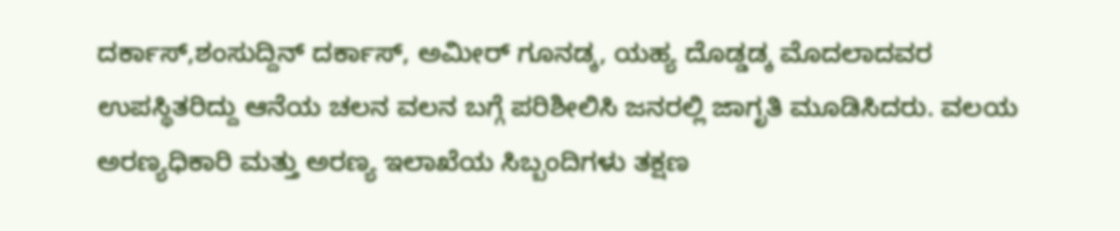ದರ್ಕಾಸ್,ಶಂಸುದ್ದಿನ್ ದರ್ಕಾಸ್, ಅಮೀರ್ ಗೂನಡ್ಕ, ಯಹ್ಯ ದೊಡ್ಡಡ್ಕ ಮೊದಲಾದವರ ಉಪಸ್ಥಿತರಿದ್ದು ಆನೆಯ ಚಲನ ವಲನ ಬಗ್ಗೆ ಪರಿಶೀಲಿಸಿ ಜನರಲ್ಲಿ ಜಾಗೃತಿ ಮೂಡಿಸಿದರು. ವಲಯ ಅರಣ್ಯಧಿಕಾರಿ ಮತ್ತು ಅರಣ್ಯ ಇಲಾಖೆಯ ಸಿಬ್ಬಂದಿಗಳು ತಕ್ಷಣ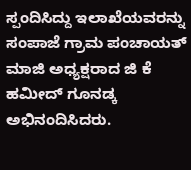ಸ್ಪಂದಿಸಿದ್ದು ಇಲಾಖೆಯವರನ್ನು ಸಂಪಾಜೆ ಗ್ರಾಮ ಪಂಚಾಯತ್ ಮಾಜಿ ಅಧ್ಯಕ್ಷರಾದ ಜಿ ಕೆ ಹಮೀದ್ ಗೂನಡ್ಕ ಅಭಿನಂದಿಸಿದರು.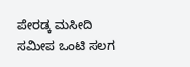ಪೇರಡ್ಕ ಮಸೀದಿ ಸಮೀಪ ಒಂಟಿ ಸಲಗ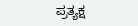ಪ್ರತ್ಯಕ್ಷ